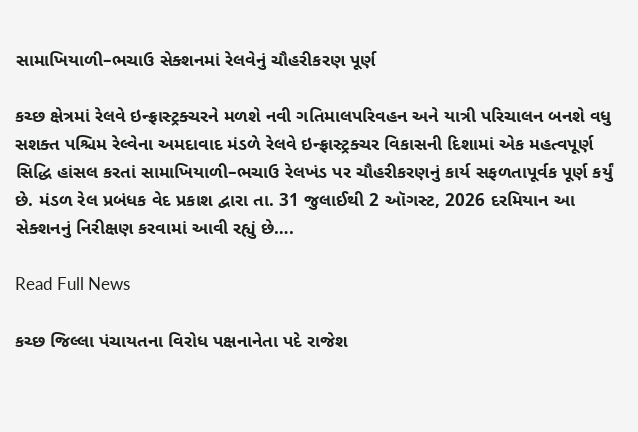સામાખિયાળી–ભચાઉ સેક્શનમાં રેલવેનું ચૌહરીકરણ પૂર્ણ

કચ્છ ક્ષેત્રમાં રેલવે ઇન્ફ્રાસ્ટ્રક્ચરને મળશે નવી ગતિમાલપરિવહન અને યાત્રી પરિચાલન બનશે વધુ સશક્ત પશ્ચિમ રેલ્વેના અમદાવાદ મંડળે રેલવે ઇન્ફ્રાસ્ટ્રક્ચર વિકાસની દિશામાં એક મહત્વપૂર્ણ સિદ્ધિ હાંસલ કરતાં સામાખિયાળી–ભચાઉ રેલખંડ પર ચૌહરીકરણનું કાર્ય સફળતાપૂર્વક પૂર્ણ કર્યું છે. મંડળ રેલ પ્રબંધક વેદ પ્રકાશ દ્વારા તા. 31 જુલાઈથી 2 ઑગસ્ટ, 2026 દરમિયાન આ સેક્શનનું નિરીક્ષણ કરવામાં આવી રહ્યું છે….

Read Full News

કચ્છ જિલ્લા પંચાયતના વિરોધ પક્ષનાનેતા પદે રાજેશ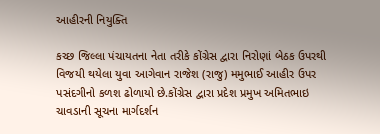આહીરની નિયુક્તિ

કચ્છ જિલ્લા પંચાયતના નેતા તરીકે કોંગ્રેસ દ્વારા નિરોણાં બેઠક ઉપરથી વિજયી થયેલા યુવા આગેવાન રાજેશ (રાજુ) મમુભાઈ આહીર ઉપર પસંદગીનો કળશ ઢોળાયો છે.કોંગ્રેસ દ્વારા પ્રદેશ પ્રમુખ અમિતભાઇ ચાવડાની સૂચના માર્ગદર્શન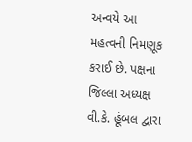અન્વયે આ મહત્વની નિમણૂક કરાઈ છે. પક્ષના જિલ્લા અધ્યક્ષ વી.કે. હૂંબલ દ્વારા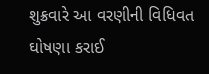શુક્રવારે આ વરણીની વિધિવત ઘોષણા કરાઈ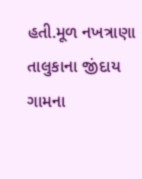હતી.મૂળ નખત્રાણા તાલુકાના જીંદાય ગામના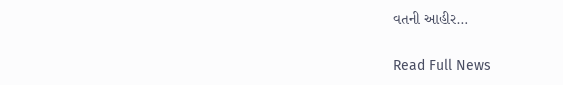વતની આહીર…

Read Full News